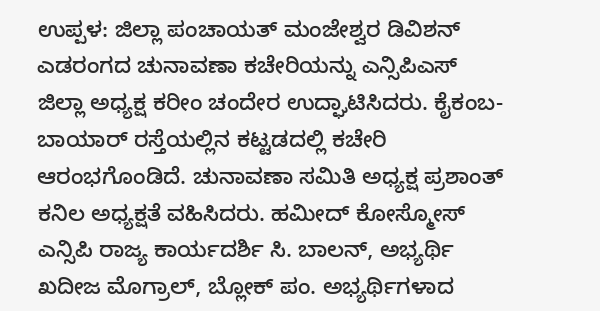ಉಪ್ಪಳ: ಜಿಲ್ಲಾ ಪಂಚಾಯತ್ ಮಂಜೇಶ್ವರ ಡಿವಿಶನ್ ಎಡರಂಗದ ಚುನಾವಣಾ ಕಚೇರಿಯನ್ನು ಎನ್ಸಿಪಿಎಸ್ ಜಿಲ್ಲಾ ಅಧ್ಯಕ್ಷ ಕರೀಂ ಚಂದೇರ ಉದ್ಘಾಟಿಸಿದರು. ಕೈಕಂಬ- ಬಾಯಾರ್ ರಸ್ತೆಯಲ್ಲಿನ ಕಟ್ಟಡದಲ್ಲಿ ಕಚೇರಿ ಆರಂಭಗೊಂಡಿದೆ. ಚುನಾವಣಾ ಸಮಿತಿ ಅಧ್ಯಕ್ಷ ಪ್ರಶಾಂತ್ ಕನಿಲ ಅಧ್ಯಕ್ಷತೆ ವಹಿಸಿದರು. ಹಮೀದ್ ಕೋಸ್ಮೋಸ್ ಎನ್ಸಿಪಿ ರಾಜ್ಯ ಕಾರ್ಯದರ್ಶಿ ಸಿ. ಬಾಲನ್, ಅಭ್ಯರ್ಥಿ ಖದೀಜ ಮೊಗ್ರಾಲ್, ಬ್ಲೋಕ್ ಪಂ. ಅಭ್ಯರ್ಥಿಗಳಾದ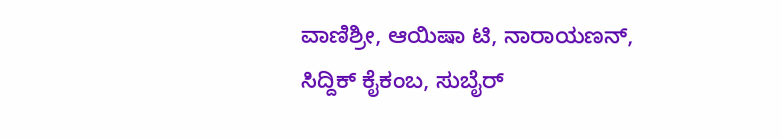ವಾಣಿಶ್ರೀ, ಆಯಿಷಾ ಟಿ, ನಾರಾಯಣನ್, ಸಿದ್ದಿಕ್ ಕೈಕಂಬ, ಸುಬೈರ್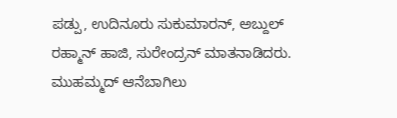ಪಡ್ಪು, ಉದಿನೂರು ಸುಕುಮಾರನ್, ಅಬ್ದುಲ್ ರಹ್ಮಾನ್ ಹಾಜಿ, ಸುರೇಂದ್ರನ್ ಮಾತನಾಡಿದರು. ಮುಹಮ್ಮದ್ ಆನೆಬಾಗಿಲು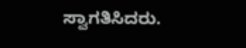ಸ್ವಾಗತಿಸಿದರು.